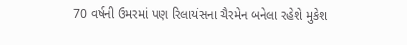70 વર્ષની ઉમરમાં પણ રિલાયંસના ચૈરમેન બનેલા રહેશે મુકેશ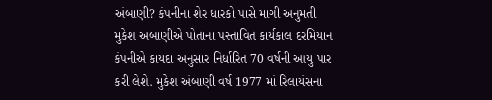અંબાણી? કંપનીના શેર ધારકો પાસે માગી અનુમતી
મુકેશ અબાણીએ પોતાના પસ્તાવિત કાર્યકાલ દરમિયાન કંપનીએ કાયદા અનુસાર નિર્ધારિત 70 વર્ષની આયુ પાર કરી લેશે. મુકેશ અંબાણી વર્ષ 1977 માં રિલાયંસના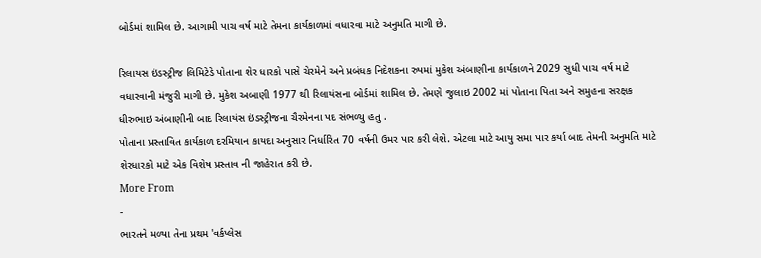બોર્ડમાં શામિલ છે. આગામી પાચ વર્ષ માટે તેમના કાર્યકાળમાં વધારવા માટે અનુમતિ માગી છે.

રિલાયસ ઇંડસ્ટ્રીજ લિમિટેડે પોતાના શેર ધારકો પાસે ચેરમેને અને પ્રબંધક નિદેશકના રુપમાં મુકેશ અંબાણીના કાર્યકાળને 2029 સુધી પાચ વર્ષ માટે વધારવાની મંજુરી માગી છે. મુકેશ અબાણી 1977 થી રિલાયંસના બોર્ડમાં શામિલ છે. તેમણે જુલાઇ 2002 માં પોતાના પિતા અને સમુહના સરક્ષક ધીરુભાઇ અંબાણીની બાદ રિલાયંસ ઇંડસ્ટ્રીજના ચૈરમેનના પદ સંભળ્યુ હતુ .
પોતાના પ્રસ્તાવિત કાર્યકાળ દરમિયાન કાયદા અનુસાર નિર્ધારિત 70 વર્ષની ઉમર પાર કરી લેશે. એટલા માટે આયુ સમા પાર કર્યા બાદ તેમની અનુમતિ માટે શેરધારકો માટે એક વિશેષ પ્રસ્તાવ ની જાહેરાત કરી છે.
More From
-
ભારતને મળ્યા તેના પ્રથમ 'વર્કપ્લેસ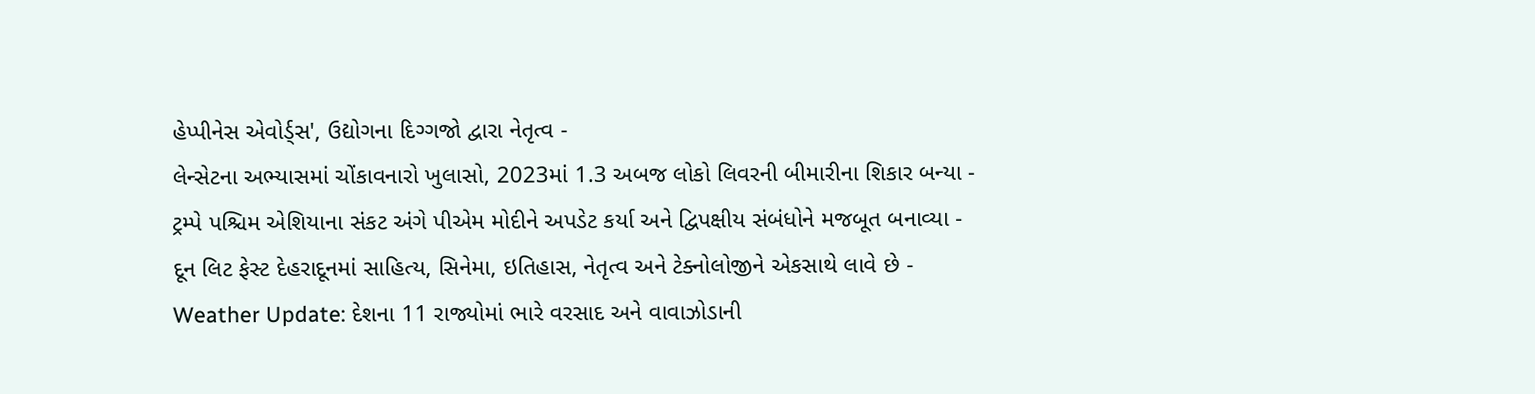હેપ્પીનેસ એવોર્ડ્સ', ઉદ્યોગના દિગ્ગજો દ્વારા નેતૃત્વ -
લેન્સેટના અભ્યાસમાં ચોંકાવનારો ખુલાસો, 2023માં 1.3 અબજ લોકો લિવરની બીમારીના શિકાર બન્યા -
ટ્રમ્પે પશ્ચિમ એશિયાના સંકટ અંગે પીએમ મોદીને અપડેટ કર્યા અને દ્વિપક્ષીય સંબંધોને મજબૂત બનાવ્યા -
દૂન લિટ ફેસ્ટ દેહરાદૂનમાં સાહિત્ય, સિનેમા, ઇતિહાસ, નેતૃત્વ અને ટેક્નોલોજીને એકસાથે લાવે છે -
Weather Update: દેશના 11 રાજ્યોમાં ભારે વરસાદ અને વાવાઝોડાની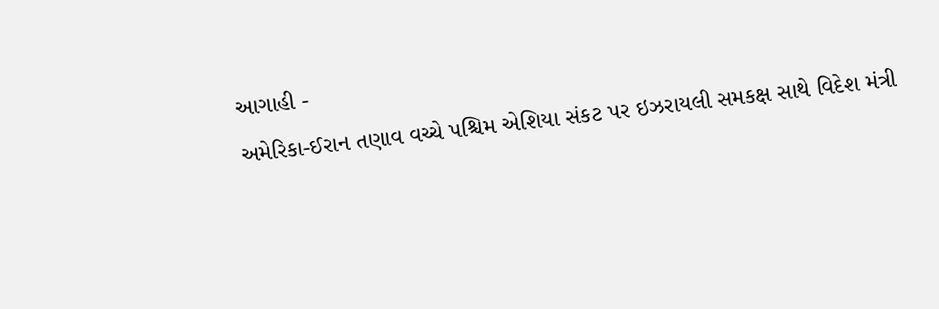આગાહી -
અમેરિકા-ઈરાન તણાવ વચ્ચે પશ્ચિમ એશિયા સંકટ પર ઇઝરાયલી સમકક્ષ સાથે વિદેશ મંત્રી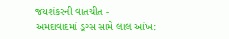જયશંકરની વાતચીત -
અમદાવાદમાં ડ્રગ્સ સામે લાલ આંખ: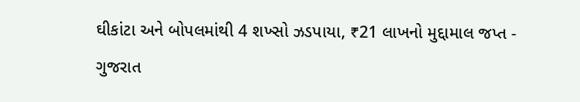ઘીકાંટા અને બોપલમાંથી 4 શખ્સો ઝડપાયા, ₹21 લાખનો મુદ્દામાલ જપ્ત -
ગુજરાત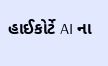હાઈકોર્ટે AI ના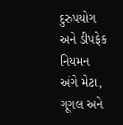દુરુપયોગ અને ડીપફેક નિયમન અંગે મેટા, ગૂગલ અને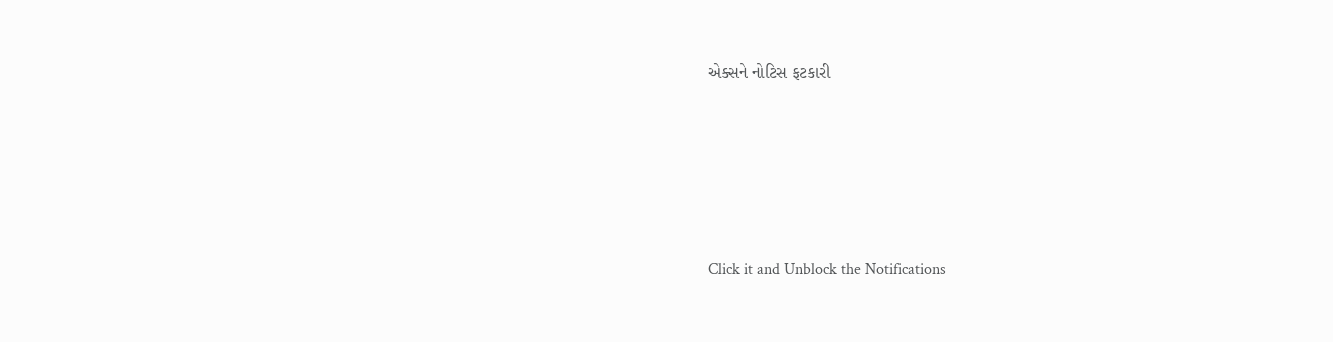એક્સને નોટિસ ફટકારી





Click it and Unblock the Notifications